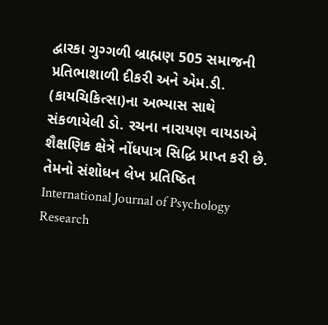દ્વારકા ગુગ્ગળી બ્રાહ્મણ 505 સમાજની પ્રતિભાશાળી દીકરી અને એમ.ડી. (કાયચિકિત્સા)ના અભ્યાસ સાથે સંકળાયેલી ડો. રચના નારાયણ વાયડાએ શૈક્ષણિક ક્ષેત્રે નોંધપાત્ર સિદ્ધિ પ્રાપ્ત કરી છે. તેમનો સંશોધન લેખ પ્રતિષ્ઠિત International Journal of Psychology Research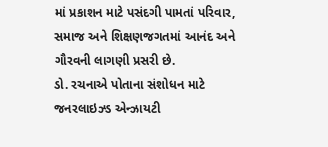માં પ્રકાશન માટે પસંદગી પામતાં પરિવાર, સમાજ અને શિક્ષણજગતમાં આનંદ અને ગૌરવની લાગણી પ્રસરી છે.
ડો. રચનાએ પોતાના સંશોધન માટે જનરલાઇઝ્ડ એન્ઝાયટી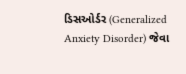ડિસઓર્ડર (Generalized Anxiety Disorder) જેવા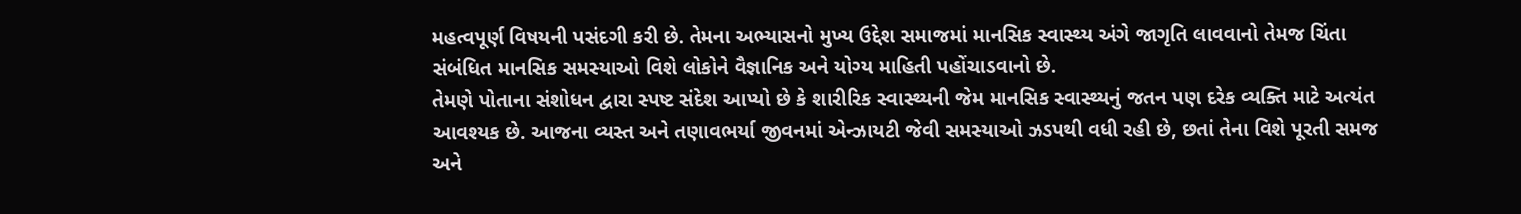મહત્વપૂર્ણ વિષયની પસંદગી કરી છે. તેમના અભ્યાસનો મુખ્ય ઉદ્દેશ સમાજમાં માનસિક સ્વાસ્થ્ય અંગે જાગૃતિ લાવવાનો તેમજ ચિંતા સંબંધિત માનસિક સમસ્યાઓ વિશે લોકોને વૈજ્ઞાનિક અને યોગ્ય માહિતી પહોંચાડવાનો છે.
તેમણે પોતાના સંશોધન દ્વારા સ્પષ્ટ સંદેશ આપ્યો છે કે શારીરિક સ્વાસ્થ્યની જેમ માનસિક સ્વાસ્થ્યનું જતન પણ દરેક વ્યક્તિ માટે અત્યંત આવશ્યક છે. આજના વ્યસ્ત અને તણાવભર્યા જીવનમાં એન્ઝાયટી જેવી સમસ્યાઓ ઝડપથી વધી રહી છે, છતાં તેના વિશે પૂરતી સમજ અને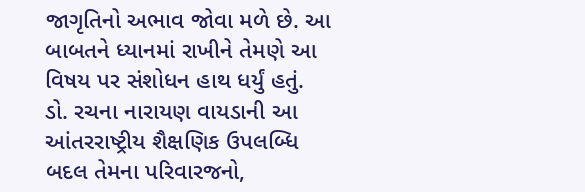જાગૃતિનો અભાવ જોવા મળે છે. આ બાબતને ધ્યાનમાં રાખીને તેમણે આ વિષય પર સંશોધન હાથ ધર્યું હતું.
ડો. રચના નારાયણ વાયડાની આ આંતરરાષ્ટ્રીય શૈક્ષણિક ઉપલબ્ધિ બદલ તેમના પરિવારજનો,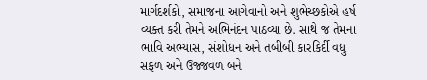માર્ગદર્શકો, સમાજના આગેવાનો અને શુભેચ્છકોએ હર્ષ વ્યક્ત કરી તેમને અભિનંદન પાઠવ્યા છે. સાથે જ તેમના ભાવિ અભ્યાસ, સંશોધન અને તબીબી કારકિર્દી વધુ સફળ અને ઉજ્જવળ બને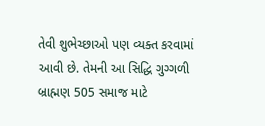તેવી શુભેચ્છાઓ પણ વ્યક્ત કરવામાં આવી છે. તેમની આ સિદ્ધિ ગુગ્ગળી બ્રાહ્મણ 505 સમાજ માટે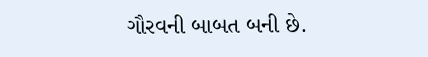ગૌરવની બાબત બની છે.